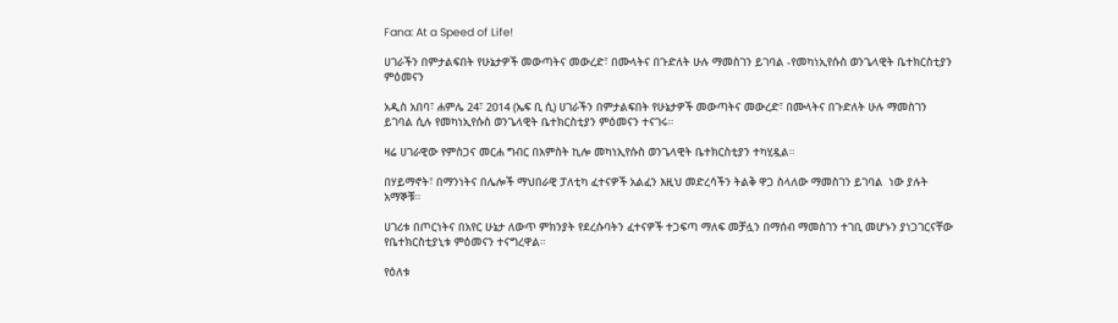Fana: At a Speed of Life!

ሀገራችን በምታልፍበት የሁኔታዎች መውጣትና መውረድ፣ በሙላትና በጉድለት ሁሉ ማመስገን ይገባል -የመካነኢየሱስ ወንጌላዊት ቤተክርስቲያን ምዕመናን

አዲስ አበባ፣ ሐምሌ 24፣ 2014 (ኤፍ ቢ ሲ) ሀገራችን በምታልፍበት የሁኔታዎች መውጣትና መውረድ፣ በሙላትና በጉድለት ሁሉ ማመስገን ይገባል ሲሉ የመካነኢየሱስ ወንጌላዊት ቤተክርስቲያን ምዕመናን ተናገሩ።

ዛሬ ሀገራዊው የምስጋና መርሐ ግብር በአምስት ኪሎ መካነኢየሱስ ወንጌላዊት ቤተክርስቲያን ተካሂዷል።

በሃይማኖት፣ በማንነትና በሌሎች ማህበራዊ ፓለቲካ ፈተናዎች አልፈን እዚህ መድረሳችን ትልቅ ዋጋ ስላለው ማመስገን ይገባል  ነው ያሉት አማኞቹ።

ሀገሪቱ በጦርነትና በአየር ሁኔታ ለውጥ ምክንያት የደረሱባትን ፈተናዎች ተጋፍጣ ማለፍ መቻሏን በማሰብ ማመስገን ተገቢ መሆኑን ያነጋገርናቸው የቤተክርስቲያኒቱ ምዕመናን ተናግረዋል።

የዕለቱ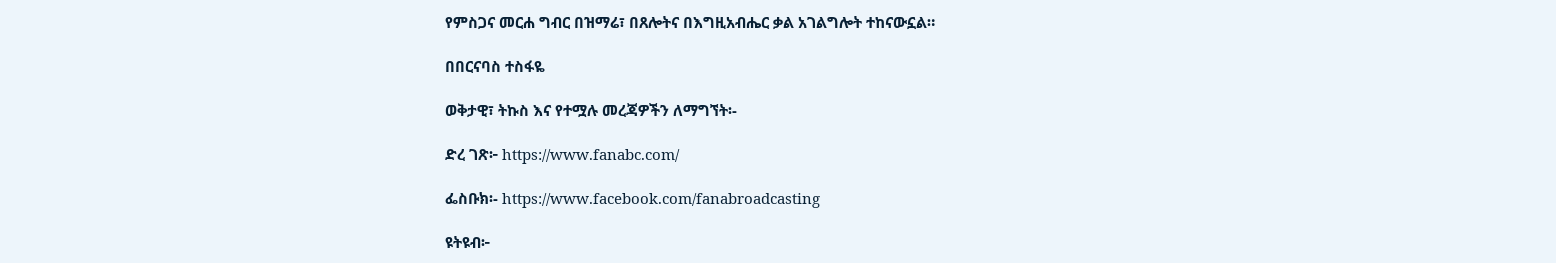የምስጋና መርሐ ግብር በዝማሬ፣ በጸሎትና በእግዚአብሔር ቃል አገልግሎት ተከናውኗል።

በበርናባስ ተስፋዬ

ወቅታዊ፣ ትኩስ እና የተሟሉ መረጃዎችን ለማግኘት፡-

ድረ ገጽ፦ https://www.fanabc.com/

ፌስቡክ፡- https://www.facebook.com/fanabroadcasting

ዩትዩብ፦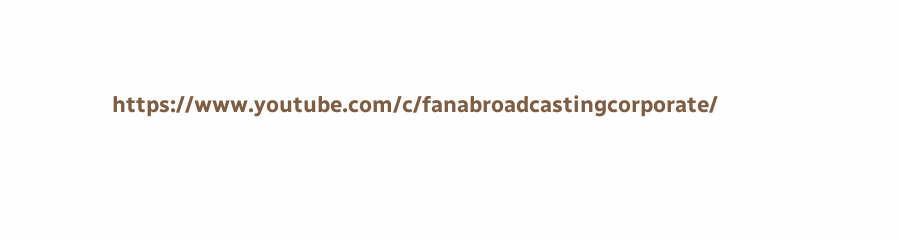https://www.youtube.com/c/fanabroadcastingcorporate/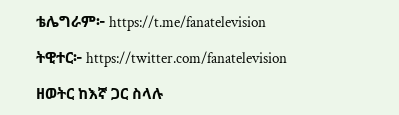ቴሌግራም፦ https://t.me/fanatelevision

ትዊተር፦ https://twitter.com/fanatelevision

ዘወትር ከእኛ ጋር ስላሉ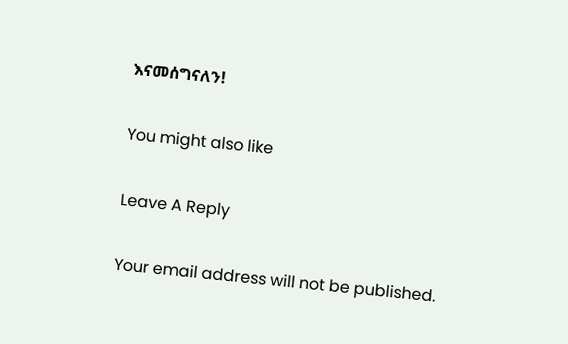እናመሰግናለን!

You might also like

Leave A Reply

Your email address will not be published.